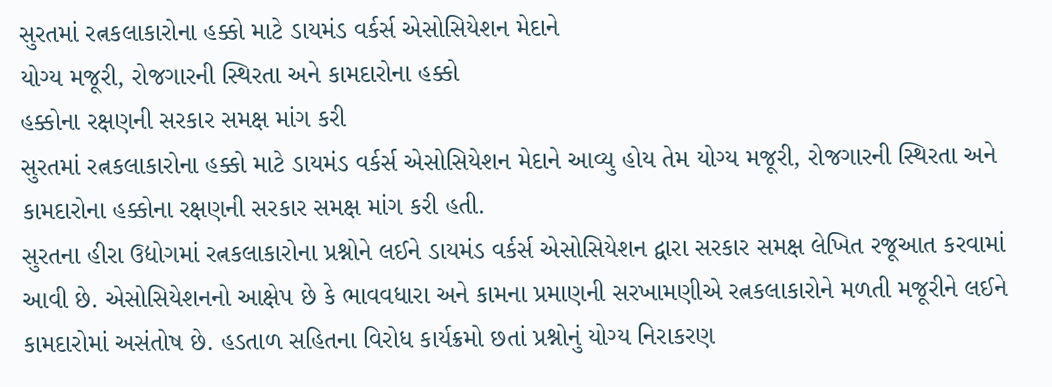સુરતમાં રત્નકલાકારોના હક્કો માટે ડાયમંડ વર્કર્સ એસોસિયેશન મેદાને
યોગ્ય મજૂરી, રોજગારની સ્થિરતા અને કામદારોના હક્કો
હક્કોના રક્ષણની સરકાર સમક્ષ માંગ કરી
સુરતમાં રત્નકલાકારોના હક્કો માટે ડાયમંડ વર્કર્સ એસોસિયેશન મેદાને આવ્યુ હોય તેમ યોગ્ય મજૂરી, રોજગારની સ્થિરતા અને કામદારોના હક્કોના રક્ષણની સરકાર સમક્ષ માંગ કરી હતી.
સુરતના હીરા ઉદ્યોગમાં રત્નકલાકારોના પ્રશ્નોને લઈને ડાયમંડ વર્કર્સ એસોસિયેશન દ્વારા સરકાર સમક્ષ લેખિત રજૂઆત કરવામાં આવી છે. એસોસિયેશનનો આક્ષેપ છે કે ભાવવધારા અને કામના પ્રમાણની સરખામણીએ રત્નકલાકારોને મળતી મજૂરીને લઈને કામદારોમાં અસંતોષ છે. હડતાળ સહિતના વિરોધ કાર્યક્રમો છતાં પ્રશ્નોનું યોગ્ય નિરાકરણ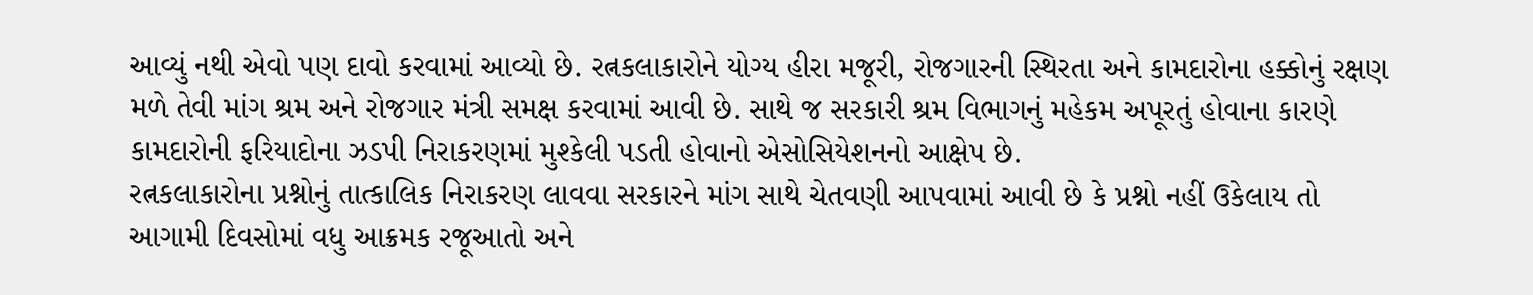આવ્યું નથી એવો પણ દાવો કરવામાં આવ્યો છે. રત્નકલાકારોને યોગ્ય હીરા મજૂરી, રોજગારની સ્થિરતા અને કામદારોના હક્કોનું રક્ષણ મળે તેવી માંગ શ્રમ અને રોજગાર મંત્રી સમક્ષ કરવામાં આવી છે. સાથે જ સરકારી શ્રમ વિભાગનું મહેકમ અપૂરતું હોવાના કારણે કામદારોની ફરિયાદોના ઝડપી નિરાકરણમાં મુશ્કેલી પડતી હોવાનો એસોસિયેશનનો આક્ષેપ છે.
રત્નકલાકારોના પ્રશ્નોનું તાત્કાલિક નિરાકરણ લાવવા સરકારને માંગ સાથે ચેતવણી આપવામાં આવી છે કે પ્રશ્નો નહીં ઉકેલાય તો આગામી દિવસોમાં વધુ આક્રમક રજૂઆતો અને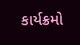કાર્યક્રમો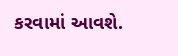કરવામાં આવશે.